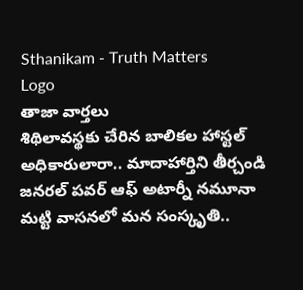Sthanikam - Truth Matters
Logo
తాజా వార్తలు
శిథిలావస్థకు చేరిన బాలికల హాస్టల్ అధికారులారా.. మాదాహార్తిని తీర్చండి జనరల్ పవర్ ఆఫ్ అటార్నీ నమూనా మట్టి వాసనలో మన సంస్కృతి..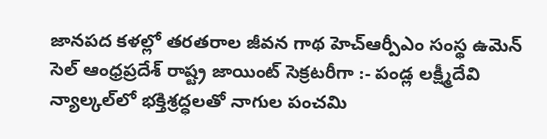జానపద కళల్లో తరతరాల జీవన గాథ హెచ్ఆర్పీఎం సంస్థ ఉమెన్ సెల్ ఆంధ్రప్రదేశ్ రాష్ట్ర జాయింట్ సెక్రటరీగా :- పండ్ల లక్ష్మీదేవి న్యాల్కల్‌లో భక్తిశ్రద్ధలతో నాగుల పంచమి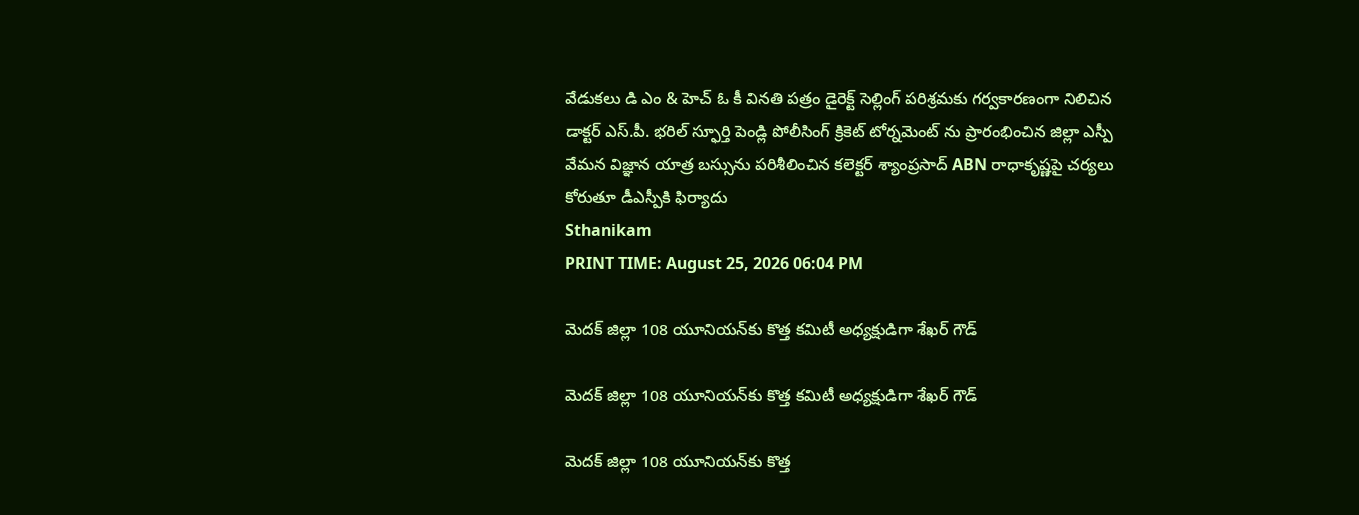వేడుకలు డి ఎం & హెచ్ ఓ కీ వినతి పత్రం డైరెక్ట్ సెల్లింగ్ పరిశ్రమకు గర్వకారణంగా నిలిచిన డాక్టర్ ఎస్.పీ. భరిల్ స్ఫూర్తి పెండ్లి పోలీసింగ్ క్రికెట్ టోర్నమెంట్ ను ప్రారంభించిన జిల్లా ఎస్పీ వేమన విజ్ఞాన యాత్ర బస్సును పరిశీలించిన కలెక్టర్ శ్యాంప్రసాద్ ABN రాధాకృష్ణపై చర్యలు కోరుతూ డీఎస్పీకి ఫిర్యాదు
Sthanikam
PRINT TIME: August 25, 2026 06:04 PM

మెదక్ జిల్లా 108 యూనియన్‌కు కొత్త కమిటీ అధ్యక్షుడిగా శేఖర్ గౌడ్

మెదక్ జిల్లా 108 యూనియన్‌కు కొత్త కమిటీ అధ్యక్షుడిగా శేఖర్ గౌడ్

మెదక్ జిల్లా 108 యూనియన్‌కు కొత్త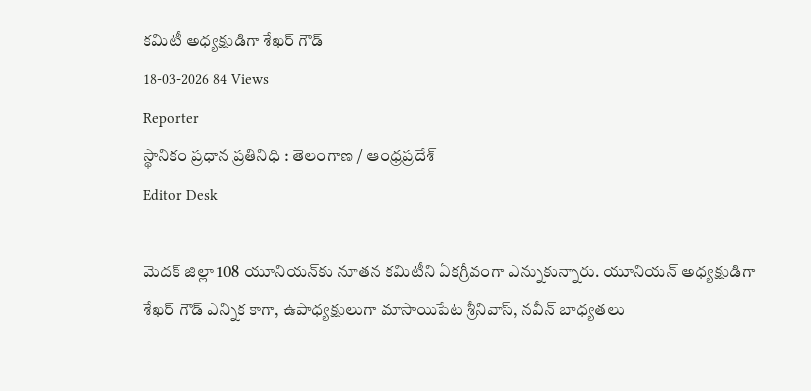కమిటీ అధ్యక్షుడిగా శేఖర్ గౌడ్
18-03-2026 84 Views
Reporter
స్థానికం ప్రధాన ప్రతినిధి : తెలంగాణ / ఆంధ్రప్రదేశ్
Editor Desk

మెదక్ జిల్లా 108 యూనియన్‌కు నూతన కమిటీని ఏకగ్రీవంగా ఎన్నుకున్నారు. యూనియన్ అధ్యక్షుడిగా శేఖర్ గౌడ్ ఎన్నిక కాగా, ఉపాధ్యక్షులుగా మాసాయిపేట శ్రీనివాస్, నవీన్ బాధ్యతలు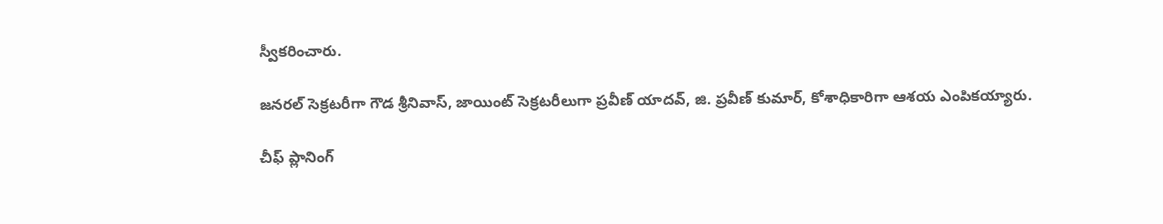స్వీకరించారు.

జనరల్ సెక్రటరీగా గౌడ శ్రీనివాస్, జాయింట్ సెక్రటరీలుగా ప్రవీణ్ యాదవ్, జి. ప్రవీణ్ కుమార్, కోశాధికారిగా ఆశయ ఎంపికయ్యారు.

చీఫ్ ప్లానింగ్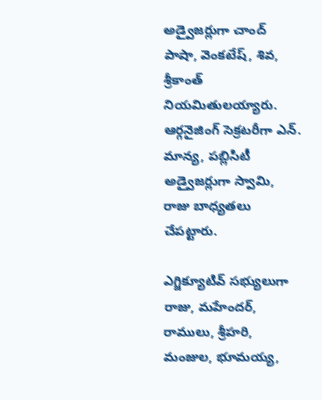అడ్వైజర్లుగా చాంద్ పాషా, వెంకటేష్, శివ, శ్రీకాంత్ నియమితులయ్యారు. ఆర్గనైజింగ్ సెక్రటరీగా ఎన్. మాన్య, పబ్లిసిటీ అడ్వైజర్లుగా స్వామి, రాజు బాధ్యతలు చేపట్టారు.

ఎగ్జిక్యూటివ్ సభ్యులుగా రాజు, మహేందర్, రాములు, శ్రీహరి, మంజుల, భూమయ్య,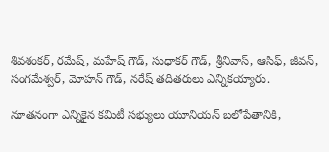శివశంకర్, రమేష్, మహేష్ గౌడ్, సుధాకర్ గౌడ్, శ్రీనివాస్, ఆసిఫ్, జీవన్, సంగమేశ్వర్, మోహన్ గౌడ్, నరేష్ తదితరులు ఎన్నికయ్యారు.

నూతనంగా ఎన్నికైన కమిటీ సభ్యులు యూనియన్ బలోపేతానికి,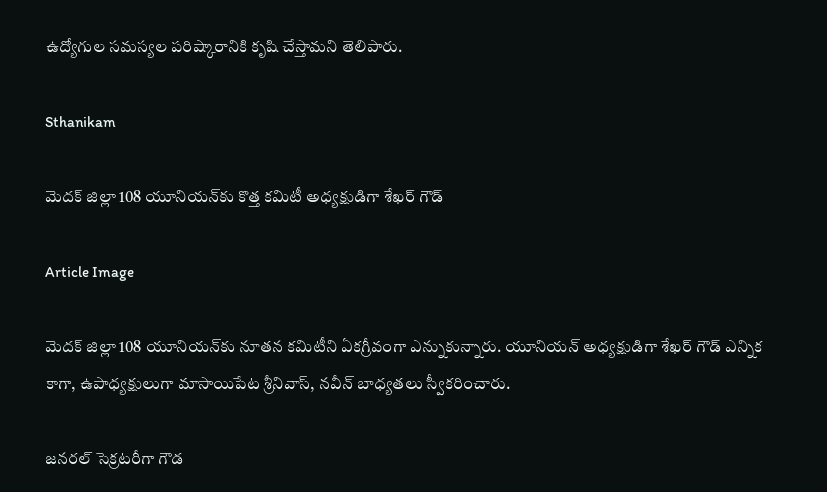ఉద్యోగుల సమస్యల పరిష్కారానికి కృషి చేస్తామని తెలిపారు.

Sthanikam

మెదక్ జిల్లా 108 యూనియన్‌కు కొత్త కమిటీ అధ్యక్షుడిగా శేఖర్ గౌడ్

Article Image

మెదక్ జిల్లా 108 యూనియన్‌కు నూతన కమిటీని ఏకగ్రీవంగా ఎన్నుకున్నారు. యూనియన్ అధ్యక్షుడిగా శేఖర్ గౌడ్ ఎన్నిక కాగా, ఉపాధ్యక్షులుగా మాసాయిపేట శ్రీనివాస్, నవీన్ బాధ్యతలు స్వీకరించారు.

జనరల్ సెక్రటరీగా గౌడ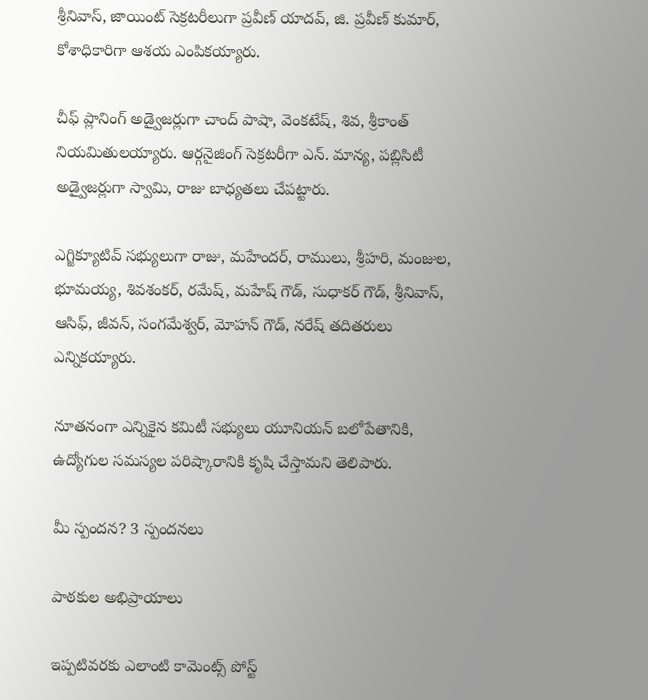శ్రీనివాస్, జాయింట్ సెక్రటరీలుగా ప్రవీణ్ యాదవ్, జి. ప్రవీణ్ కుమార్, కోశాధికారిగా ఆశయ ఎంపికయ్యారు.

చీఫ్ ప్లానింగ్ అడ్వైజర్లుగా చాంద్ పాషా, వెంకటేష్, శివ, శ్రీకాంత్ నియమితులయ్యారు. ఆర్గనైజింగ్ సెక్రటరీగా ఎన్. మాన్య, పబ్లిసిటీ అడ్వైజర్లుగా స్వామి, రాజు బాధ్యతలు చేపట్టారు.

ఎగ్జిక్యూటివ్ సభ్యులుగా రాజు, మహేందర్, రాములు, శ్రీహరి, మంజుల, భూమయ్య, శివశంకర్, రమేష్, మహేష్ గౌడ్, సుధాకర్ గౌడ్, శ్రీనివాస్, ఆసిఫ్, జీవన్, సంగమేశ్వర్, మోహన్ గౌడ్, నరేష్ తదితరులు ఎన్నికయ్యారు.

నూతనంగా ఎన్నికైన కమిటీ సభ్యులు యూనియన్ బలోపేతానికి, ఉద్యోగుల సమస్యల పరిష్కారానికి కృషి చేస్తామని తెలిపారు.

మీ స్పందన? 3 స్పందనలు

పాఠకుల అభిప్రాయాలు

ఇప్పటివరకు ఎలాంటి కామెంట్స్ పోస్ట్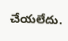చేయలేదు.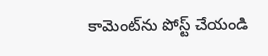కామెంట్‌ను పోస్ట్ చేయండి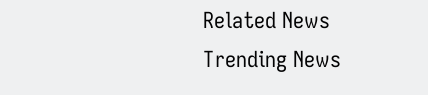Related News
Trending News